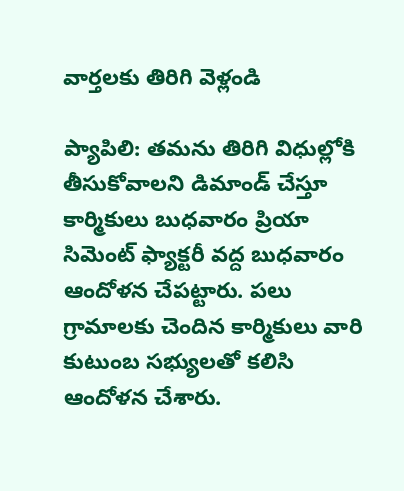వార్తలకు తిరిగి వెళ్లండి

ప్యాపిలి: తమను తిరిగి విధుల్లోకి తీసుకోవాలని డిమాండ్ చేస్తూ కార్మికులు బుధవారం ప్రియా సిమెంట్ ఫ్యాక్టరీ వద్ద బుధవారం ఆందోళన చేపట్టారు. పలు గ్రామాలకు చెందిన కార్మికులు వారి కుటుంబ సభ్యులతో కలిసి ఆందోళన చేశారు.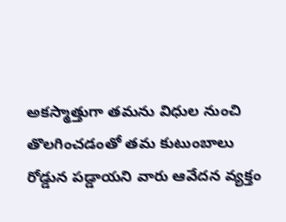అకస్మాత్తుగా తమను విధుల నుంచి తొలగించడంతో తమ కుటుంబాలు రోడ్డున పడ్డాయని వారు ఆవేదన వ్యక్తం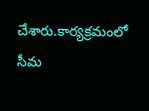చేశారు.కార్యక్రమంలో సీమ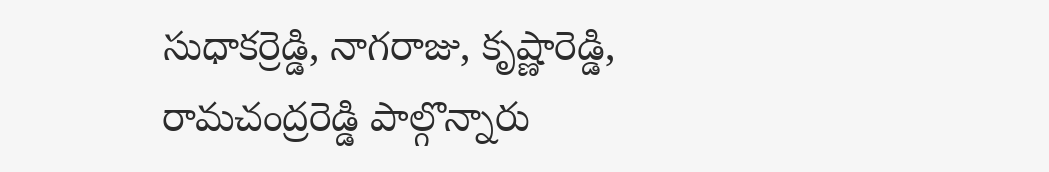సుధాకర్రెడ్డి, నాగరాజు, కృష్ణారెడ్డి, రామచంద్రరెడ్డి పాల్గొన్నారు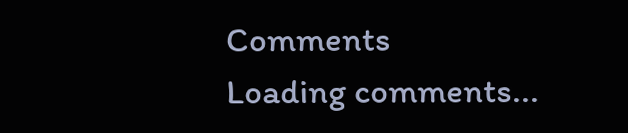Comments
Loading comments...